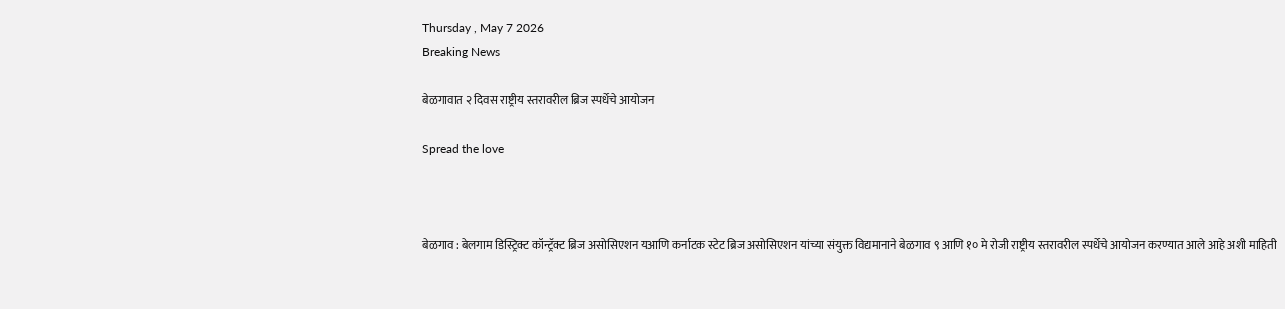Thursday , May 7 2026
Breaking News

बेळगावात २ दिवस राष्ट्रीय स्तरावरील ब्रिज स्पर्धेचे आयोजन

Spread the love



बेळगाव : बेलगाम डिस्ट्रिक्ट कॉन्ट्रॅक्ट ब्रिज असोसिएशन यआणि कर्नाटक स्टेट ब्रिज असोसिएशन यांच्या संयुक्त विद्यमानाने बेळगाव ९ आणि १० मे रोजी राष्ट्रीय स्तरावरील स्पर्धेचे आयोजन करण्यात आले आहे अशी माहिती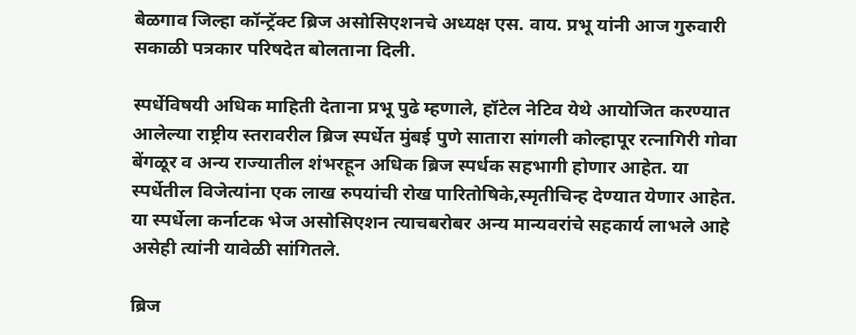बेळगाव जिल्हा कॉन्ट्रॅक्ट ब्रिज असोसिएशनचे अध्यक्ष एस‌. वाय. प्रभू यांनी आज गुरुवारी सकाळी पत्रकार परिषदेत बोलताना दिली.

स्पर्धेविषयी अधिक माहिती देताना प्रभू पुढे म्हणाले, हॉटेल नेटिव येथे आयोजित करण्यात आलेल्या राष्ट्रीय स्तरावरील ब्रिज स्पर्धेत मुंबई पुणे सातारा सांगली कोल्हापूर रत्नागिरी गोवा बेंगळूर व अन्य राज्यातील शंभरहून अधिक ब्रिज स्पर्धक सहभागी होणार आहेत. या स्पर्धेतील विजेत्यांना एक लाख रुपयांची रोख पारितोषिके,स्मृतीचिन्ह देण्यात येणार आहेत. या स्पर्धेला कर्नाटक भेज असोसिएशन त्याचबरोबर अन्य मान्यवरांचे सहकार्य लाभले आहे असेही त्यांनी यावेळी सांगितले.

ब्रिज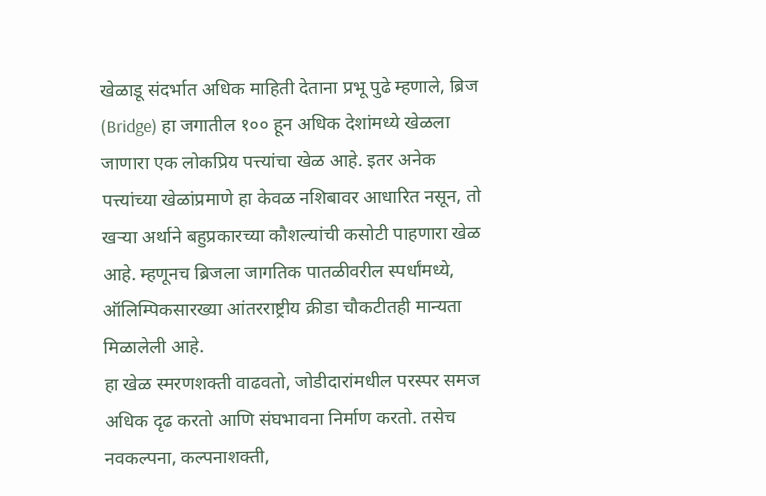खेळाडू संदर्भात अधिक माहिती देताना प्रभू पुढे म्हणाले, ब्रिज (Bridge) हा जगातील १०० हून अधिक देशांमध्ये खेळला जाणारा एक लोकप्रिय पत्त्यांचा खेळ आहे. इतर अनेक पत्त्यांच्या खेळांप्रमाणे हा केवळ नशिबावर आधारित नसून, तो खऱ्या अर्थाने बहुप्रकारच्या कौशल्यांची कसोटी पाहणारा खेळ आहे. म्हणूनच ब्रिजला जागतिक पातळीवरील स्पर्धांमध्ये, ऑलिम्पिकसारख्या आंतरराष्ट्रीय क्रीडा चौकटीतही मान्यता मिळालेली आहे.
हा खेळ स्मरणशक्ती वाढवतो, जोडीदारांमधील परस्पर समज अधिक दृढ करतो आणि संघभावना निर्माण करतो. तसेच नवकल्पना, कल्पनाशक्ती,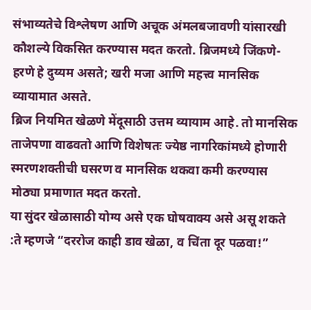संभाव्यतेचे विश्लेषण आणि अचूक अंमलबजावणी यांसारखी कौशल्ये विकसित करण्यास मदत करतो. ब्रिजमध्ये जिंकणे-हरणे हे दुय्यम असते; खरी मजा आणि महत्त्व मानसिक व्यायामात असते.
ब्रिज नियमित खेळणे मेंदूसाठी उत्तम व्यायाम आहे. तो मानसिक ताजेपणा वाढवतो आणि विशेषतः ज्येष्ठ नागरिकांमध्ये होणारी स्मरणशक्तीची घसरण व मानसिक थकवा कमी करण्यास मोठ्या प्रमाणात मदत करतो.
या सुंदर खेळासाठी योग्य असे एक घोषवाक्य असे असू शकते :ते म्हणजे “दररोज काही डाव खेळा, व चिंता दूर पळवा!”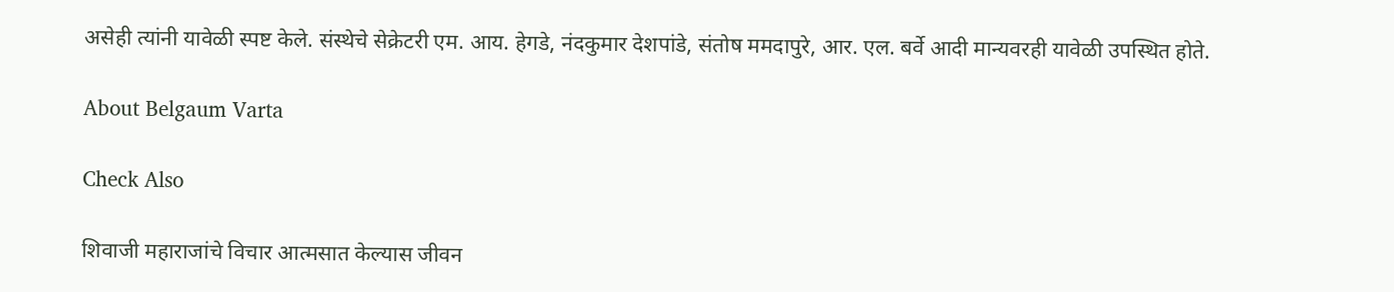असेही त्यांनी यावेळी स्पष्ट केले. संस्थेचे सेक्रेटरी एम. आय. हेगडे, नंदकुमार देशपांडे, संतोष ममदापुरे, आर. एल. बर्वे आदी मान्यवरही यावेळी उपस्थित होते.

About Belgaum Varta

Check Also

शिवाजी महाराजांचे विचार आत्मसात केल्यास जीवन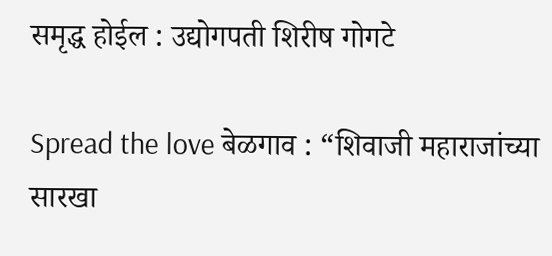समृद्ध होईल : उद्योगपती शिरीष गोगटे

Spread the love बेळगाव : “शिवाजी महाराजांच्या सारखा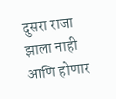दुसरा राजा झाला नाही आणि होणार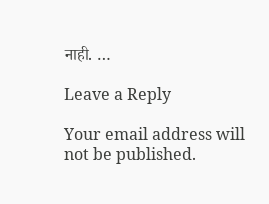नाही. …

Leave a Reply

Your email address will not be published.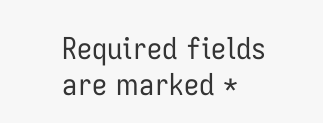Required fields are marked *